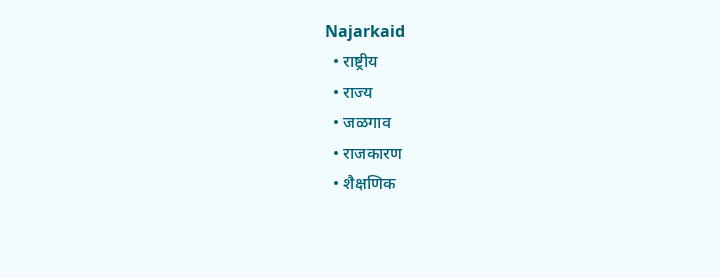Najarkaid
  • राष्ट्रीय
  • राज्य
  • जळगाव
  • राजकारण
  • शैक्षणिक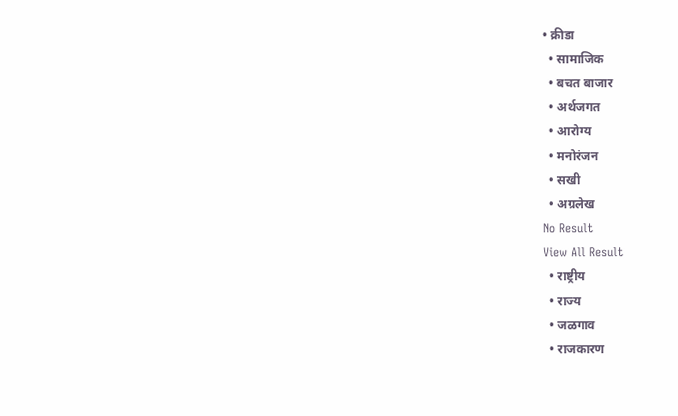• क्रीडा
  • सामाजिक
  • बचत बाजार
  • अर्थजगत
  • आरोग्य
  • मनोरंजन
  • सखी
  • अग्रलेख
No Result
View All Result
  • राष्ट्रीय
  • राज्य
  • जळगाव
  • राजकारण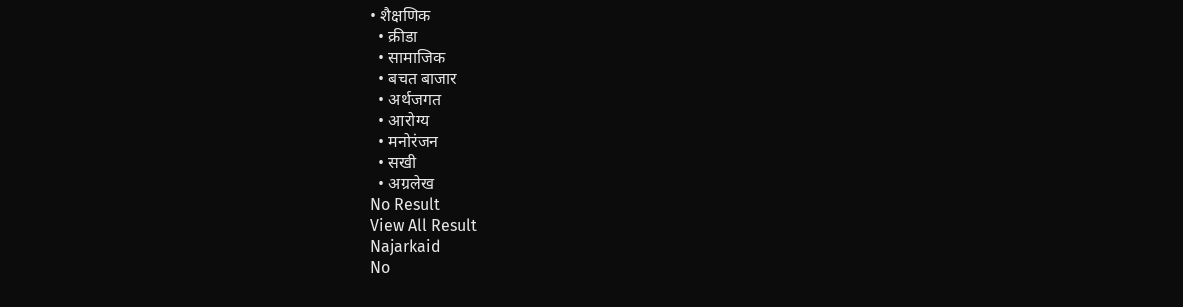• शैक्षणिक
  • क्रीडा
  • सामाजिक
  • बचत बाजार
  • अर्थजगत
  • आरोग्य
  • मनोरंजन
  • सखी
  • अग्रलेख
No Result
View All Result
Najarkaid
No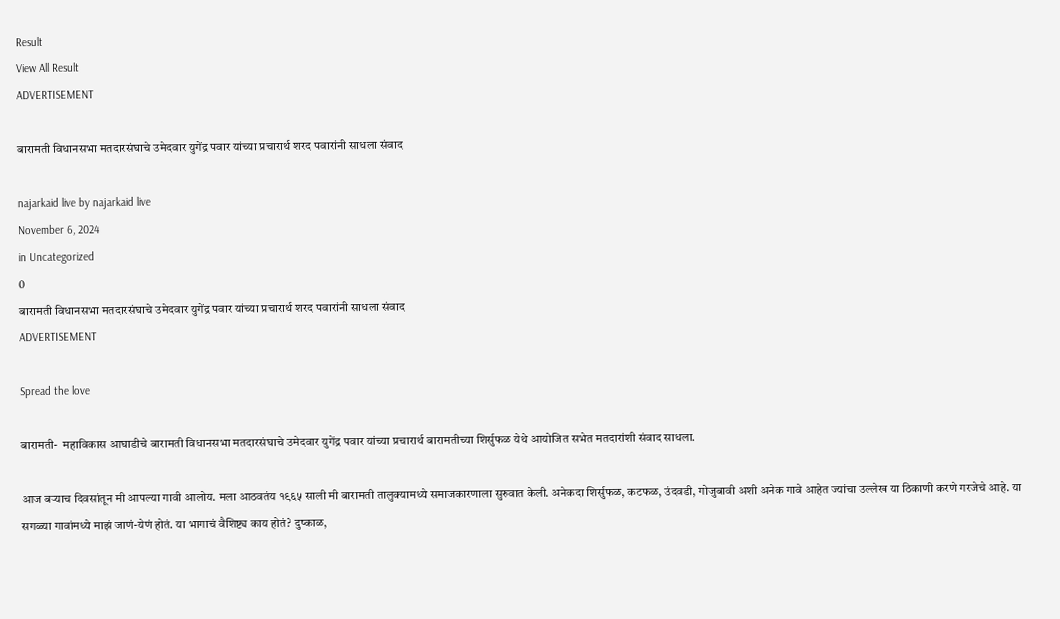Result
View All Result
ADVERTISEMENT

बारामती विधानसभा मतदारसंघाचे उमेदवार युगेंद्र पवार यांच्या प्रचारार्थ शरद पवारांनी साधला संवाद

najarkaid live by najarkaid live
November 6, 2024
in Uncategorized
0
बारामती विधानसभा मतदारसंघाचे उमेदवार युगेंद्र पवार यांच्या प्रचारार्थ शरद पवारांनी साधला संवाद
ADVERTISEMENT

Spread the love

बारामती-  महाविकास आघाडीचे बारामती विधानसभा मतदारसंघाचे उमेदवार युगेंद्र पवार यांच्या प्रचारार्थ बारामतीच्या शिर्सुफळ येथे आयोजित सभेत मतदारांशी संवाद साधला.

आज बऱ्याच दिवसांतून मी आपल्या गावी आलोय. मला आठवतंय १९६५ साली मी बारामती तालुक्यामध्ये समाजकारणाला सुरुवात केली. अनेकदा शिर्सुफळ, कटफळ, उंदवडी, गोजुबावी अशी अनेक गावे आहेत ज्यांचा उल्लेख या ठिकाणी करणे गरजेचे आहे. या सगळ्या गावांमध्ये माझं जाणं-येणं होतं. या भागाचं वैशिष्ट्य काय होतं? दुष्काळ,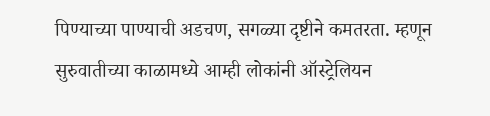पिण्याच्या पाण्याची अडचण, सगळ्या दृष्टीने कमतरता. म्हणून सुरुवातीच्या काळामध्ये आम्ही लोकांनी ऑस्ट्रेलियन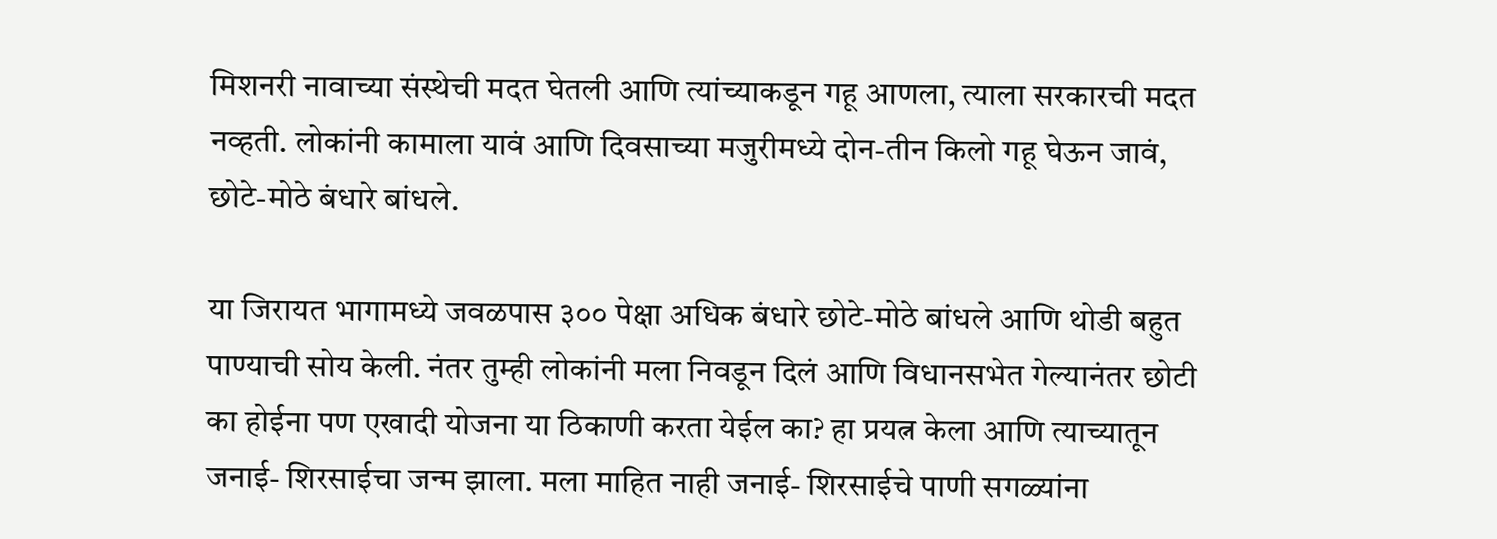मिशनरी नावाच्या संस्थेची मदत घेतली आणि त्यांच्याकडून गहू आणला, त्याला सरकारची मदत नव्हती. लोकांनी कामाला यावं आणि दिवसाच्या मजुरीमध्ये दोन-तीन किलो गहू घेऊन जावं, छोटे-मोठे बंधारे बांधले.

या जिरायत भागामध्ये जवळपास ३०० पेक्षा अधिक बंधारे छोटे-मोठे बांधले आणि थोडी बहुत पाण्याची सोय केली. नंतर तुम्ही लोकांनी मला निवडून दिलं आणि विधानसभेत गेल्यानंतर छोटी का होईना पण एखादी योजना या ठिकाणी करता येईल का? हा प्रयत्न केला आणि त्याच्यातून जनाई- शिरसाईचा जन्म झाला. मला माहित नाही जनाई- शिरसाईचे पाणी सगळ्यांना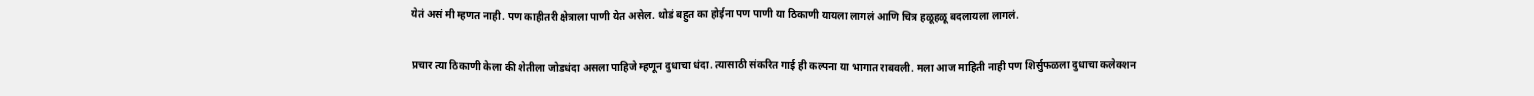येतं असं मी म्हणत नाही. पण काहीतरी क्षेत्राला पाणी येत असेल. थोडं बहुत का होईना पण पाणी या ठिकाणी यायला लागलं आणि चित्र हळूहळू बदलायला लागलं.

प्रचार त्या ठिकाणी केला की शेतीला जोडधंदा असला पाहिजे म्हणून दुधाचा धंदा. त्यासाठी संकरित गाई ही कल्पना या भागात राबवली. मला आज माहिती नाही पण शिर्सुफळला दुधाचा कलेक्शन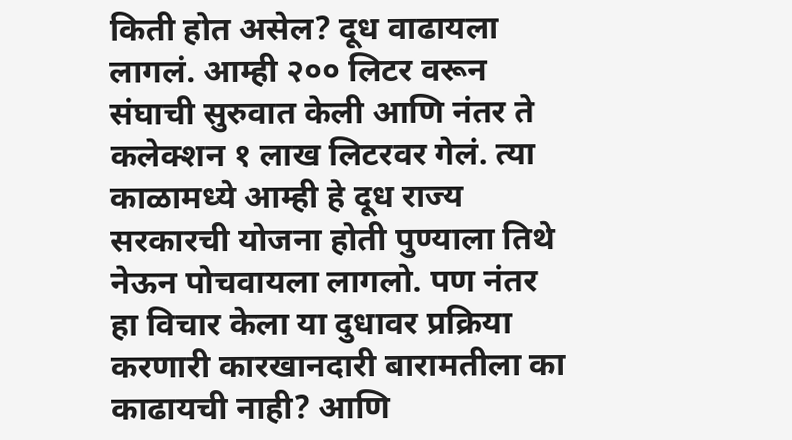किती होत असेल? दूध वाढायला लागलं. आम्ही २०० लिटर वरून संघाची सुरुवात केली आणि नंतर ते कलेक्शन १ लाख लिटरवर गेलं. त्या काळामध्ये आम्ही हे दूध राज्य सरकारची योजना होती पुण्याला तिथे नेऊन पोचवायला लागलो. पण नंतर हा विचार केला या दुधावर प्रक्रिया करणारी कारखानदारी बारामतीला का काढायची नाही? आणि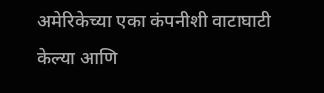अमेरिकेच्या एका कंपनीशी वाटाघाटी केल्या आणि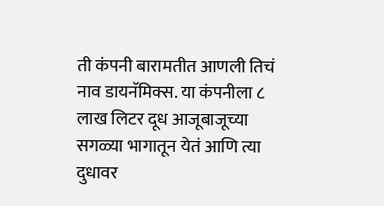ती कंपनी बारामतीत आणली तिचं नाव डायनॅमिक्स. या कंपनीला ८ लाख लिटर दूध आजूबाजूच्या सगळ्या भागातून येतं आणि त्या दुधावर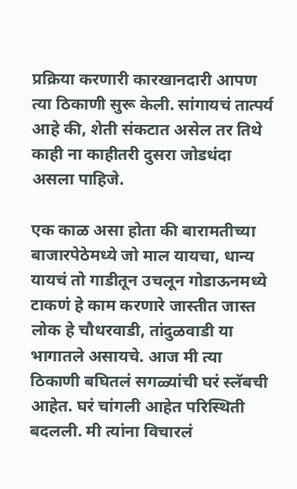प्रक्रिया करणारी कारखानदारी आपण त्या ठिकाणी सुरू केली. सांगायचं तात्पर्य आहे की, शेती संकटात असेल तर तिथे काही ना काहीतरी दुसरा जोडधंदा असला पाहिजे.

एक काळ असा होता की बारामतीच्या बाजारपेठेमध्ये जो माल यायचा, धान्य यायचं तो गाडीतून उचलून गोडाऊनमध्ये टाकणं हे काम करणारे जास्तीत जास्त लोक हे चौधरवाडी, तांदुळवाडी या भागातले असायचे. आज मी त्या ठिकाणी बघितलं सगळ्यांची घरं स्लॅबची आहेत. घरं चांगली आहेत परिस्थिती बदलली. मी त्यांना विचारलं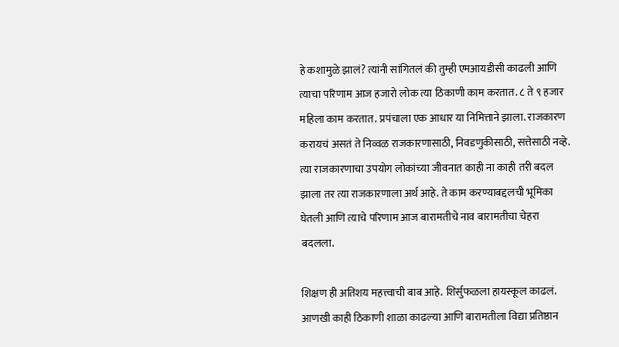हे कशामुळे झालं? त्यांनी सांगितलं की तुम्ही एमआयडीसी काढली आणि त्याचा परिणाम आज हजारो लोक त्या ठिकाणी काम करतात. ८ ते ९ हजार महिला काम करतात. प्रपंचाला एक आधार या निमित्ताने झाला. राजकारण करायचं असतं ते निव्वळ राजकारणासाठी, निवडणुकीसाठी, सत्तेसाठी नव्हे. त्या राजकारणाचा उपयोग लोकांच्या जीवनात काही ना काही तरी बदल झाला तर त्या राजकारणाला अर्थ आहे. ते काम करण्याबद्दलची भूमिका घेतली आणि त्याचे परिणाम आज बारामतीचे नाव बारामतीचा चेहरा बदलला.

शिक्षण ही अतिशय महत्त्वाची बाब आहे. शिर्सुफळला हायस्कूल काढलं. आणखी काही ठिकाणी शाळा काढल्या आणि बारामतीला विद्या प्रतिष्ठान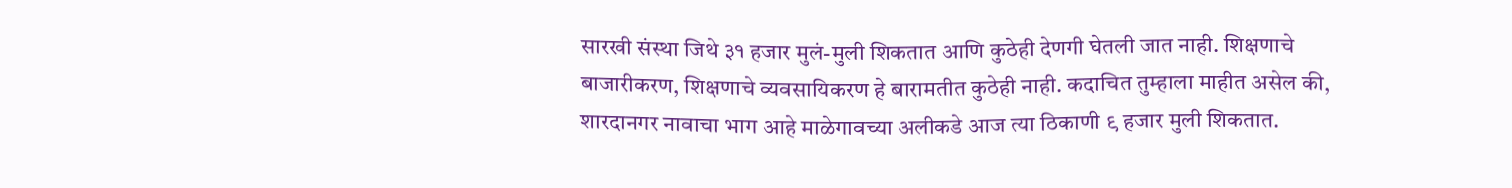सारखी संस्था जिथे ३१ हजार मुलं-मुली शिकतात आणि कुठेही देणगी घेतली जात नाही. शिक्षणाचे बाजारीकरण, शिक्षणाचे व्यवसायिकरण हे बारामतीत कुठेही नाही. कदाचित तुम्हाला माहीत असेल की, शारदानगर नावाचा भाग आहे माळेगावच्या अलीकडे आज त्या ठिकाणी ९ हजार मुली शिकतात.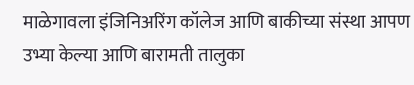माळेगावला इंजिनिअरिंग कॉलेज आणि बाकीच्या संस्था आपण उभ्या केल्या आणि बारामती तालुका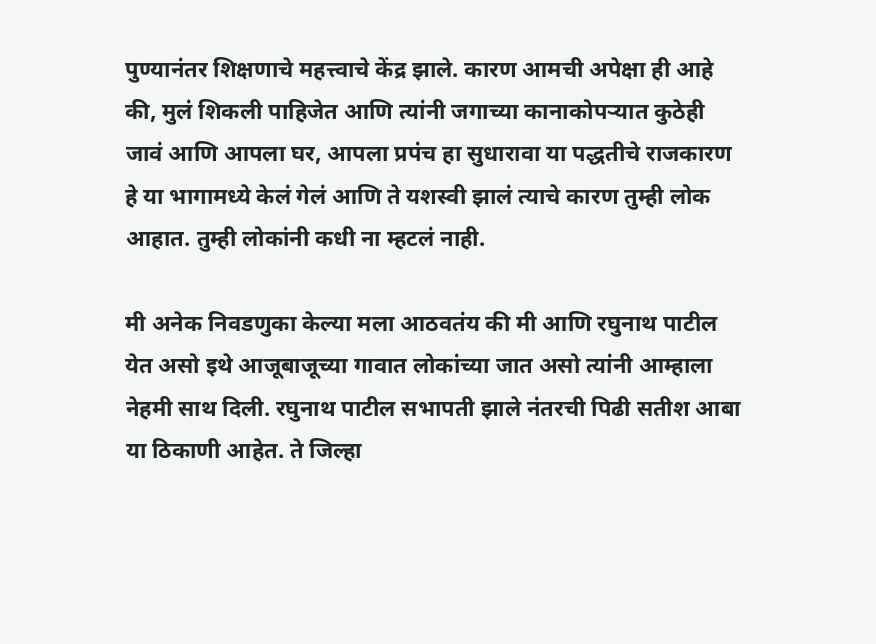पुण्यानंतर शिक्षणाचे महत्त्वाचे केंद्र झाले. कारण आमची अपेक्षा ही आहे की, मुलं शिकली पाहिजेत आणि त्यांनी जगाच्या कानाकोपऱ्यात कुठेही जावं आणि आपला घर, आपला प्रपंच हा सुधारावा या पद्धतीचे राजकारण हे या भागामध्ये केलं गेलं आणि ते यशस्वी झालं त्याचे कारण तुम्ही लोक आहात. तुम्ही लोकांनी कधी ना म्हटलं नाही.

मी अनेक निवडणुका केल्या मला आठवतंय की मी आणि रघुनाथ पाटील येत असो इथे आजूबाजूच्या गावात लोकांच्या जात असो त्यांनी आम्हाला नेहमी साथ दिली. रघुनाथ पाटील सभापती झाले नंतरची पिढी सतीश आबा या ठिकाणी आहेत. ते जिल्हा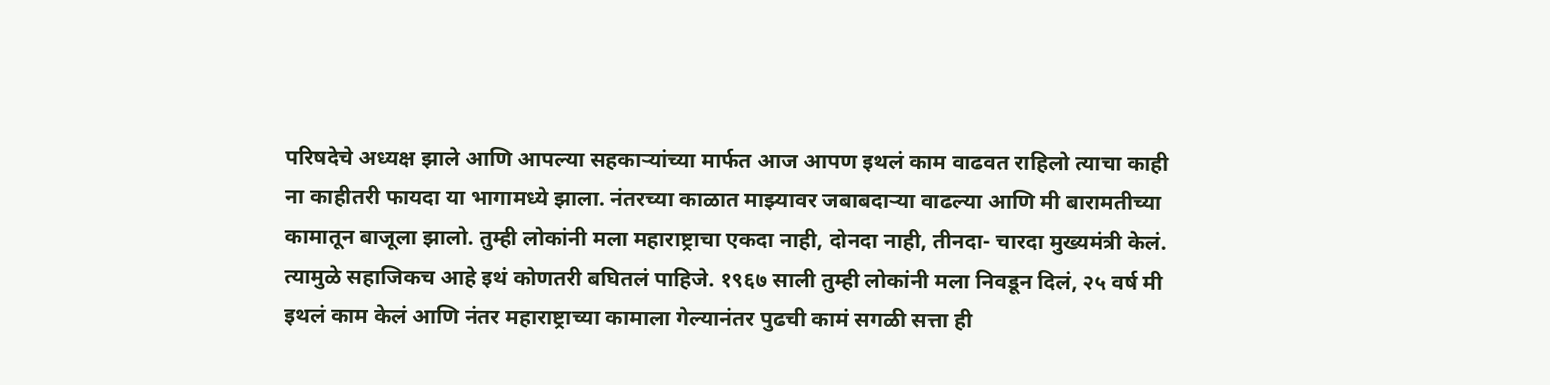परिषदेचे अध्यक्ष झाले आणि आपल्या सहकाऱ्यांच्या मार्फत आज आपण इथलं काम वाढवत राहिलो त्याचा काही ना काहीतरी फायदा या भागामध्ये झाला. नंतरच्या काळात माझ्यावर जबाबदाऱ्या वाढल्या आणि मी बारामतीच्या कामातून बाजूला झालो. तुम्ही लोकांनी मला महाराष्ट्राचा एकदा नाही, दोनदा नाही, तीनदा- चारदा मुख्यमंत्री केलं. त्यामुळे सहाजिकच आहे इथं कोणतरी बघितलं पाहिजे. १९६७ साली तुम्ही लोकांनी मला निवडून दिलं, २५ वर्ष मी इथलं काम केलं आणि नंतर महाराष्ट्राच्या कामाला गेल्यानंतर पुढची कामं सगळी सत्ता ही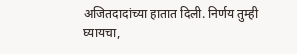अजितदादांच्या हातात दिली. निर्णय तुम्ही घ्यायचा,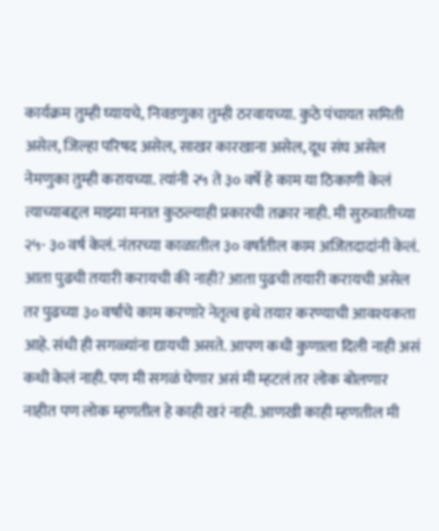कार्यक्रम तुम्ही घ्यायचे, निवडणुका तुम्ही ठरवायच्या. कुठे पंचायत समिती असेल, जिल्हा परिषद असेल, साखर कारखाना असेल, दूध संघ असेल नेमणुका तुम्ही करायच्या. त्यांनी २५ ते ३० वर्षे हे काम या ठिकाणी केलं त्याच्याबद्दल माझ्या मनात कुठल्याही प्रकारची तक्रार नाही. मी सुरुवातीच्या २५- ३० वर्ष केलं. नंतरच्या काळातील ३० वर्षांतील काम अजितदादांनी केलं. आता पुढची तयारी करायची की नाही? आता पुढची तयारी करायची असेल तर पुढच्या ३० वर्षांचे काम करणारे नेतृत्व इथे तयार करण्याची आवश्यकता आहे. संधी ही सगळ्यांना द्यायची असते. आपण कधी कुणाला दिली नाही असं कधी केलं नाही. पण मी सगळं घेणार असं मी म्हटलं तर लोक बोलणार नाहीत पण लोक म्हणतील हे काही खरं नाही. आणखी काही म्हणतील मी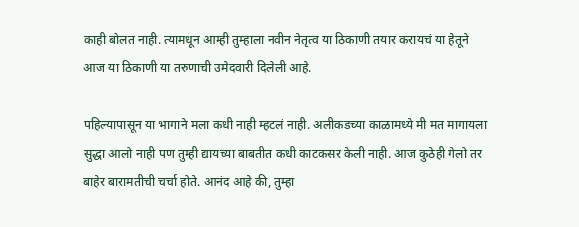काही बोलत नाही. त्यामधून आम्ही तुम्हाला नवीन नेतृत्व या ठिकाणी तयार करायचं या हेतूने आज या ठिकाणी या तरुणाची उमेदवारी दिलेली आहे.

पहिल्यापासून या भागाने मला कधी नाही म्हटलं नाही. अलीकडच्या काळामध्ये मी मत मागायला सुद्धा आलो नाही पण तुम्ही द्यायच्या बाबतीत कधी काटकसर केली नाही. आज कुठेही गेलो तर बाहेर बारामतीची चर्चा होते. आनंद आहे की, तुम्हा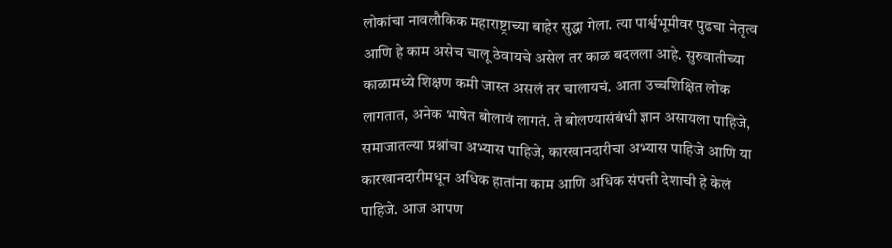लोकांचा नावलौकिक महाराष्ट्राच्या बाहेर सुद्धा गेला. त्या पार्श्वभूमीवर पुढचा नेतृत्व आणि हे काम असेच चालू ठेवायचे असेल तर काळ बदलला आहे. सुरुवातीच्या काळामध्ये शिक्षण कमी जास्त असलं तर चालायचं. आता उच्चशिक्षित लोक लागतात, अनेक भाषेत बोलावं लागतं. ते बोलण्यासंबंधी ज्ञान असायला पाहिजे, समाजातल्या प्रश्नांचा अभ्यास पाहिजे, कारखानदारीचा अभ्यास पाहिजे आणि या कारखानदारीमधून अधिक हातांना काम आणि अधिक संपत्ती देशाची हे केलं पाहिजे. आज आपण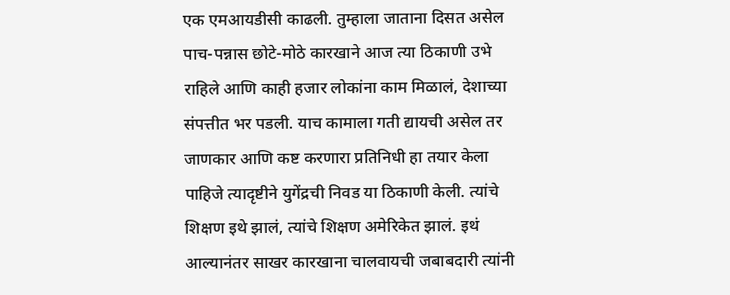एक एमआयडीसी काढली. तुम्हाला जाताना दिसत असेल पाच-पन्नास छोटे-मोठे कारखाने आज त्या ठिकाणी उभे राहिले आणि काही हजार लोकांना काम मिळालं, देशाच्या संपत्तीत भर पडली. याच कामाला गती द्यायची असेल तर जाणकार आणि कष्ट करणारा प्रतिनिधी हा तयार केला पाहिजे त्यादृष्टीने युगेंद्रची निवड या ठिकाणी केली. त्यांचे शिक्षण इथे झालं, त्यांचे शिक्षण अमेरिकेत झालं. इथं आल्यानंतर साखर कारखाना चालवायची जबाबदारी त्यांनी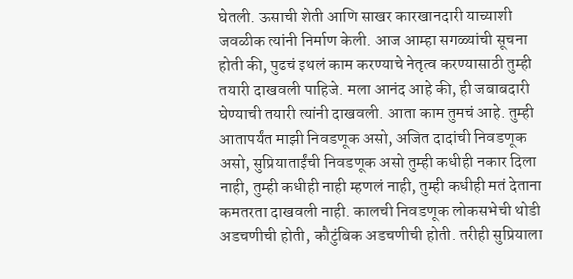घेतली. ऊसाची शेती आणि साखर कारखानदारी याच्याशी जवळीक त्यांनी निर्माण केली. आज आम्हा सगळ्यांची सूचना होती की, पुढचं इथलं काम करण्याचे नेतृत्व करण्यासाठी तुम्ही तयारी दाखवली पाहिजे. मला आनंद आहे की, ही जबाबदारी घेण्याची तयारी त्यांनी दाखवली. आता काम तुमचं आहे. तुम्ही आतापर्यंत माझी निवडणूक असो, अजित दादांची निवडणूक असो, सुप्रियाताईंची निवडणूक असो तुम्ही कधीही नकार दिला नाही, तुम्ही कधीही नाही म्हणलं नाही, तुम्ही कधीही मतं देताना कमतरता दाखवली नाही. कालची निवडणूक लोकसभेची थोडी अडचणीची होती, कौटुंबिक अडचणीची होती. तरीही सुप्रियाला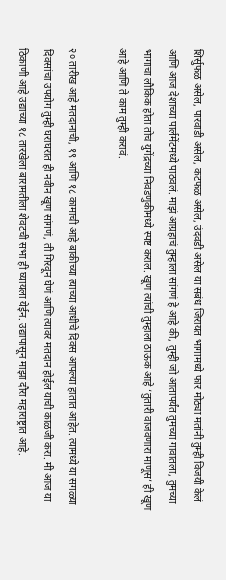शिर्सुफळ असेल, पारवाडी असेल, कटफळ असेल, उंदवडी असेल या सबंध जिरायत भागामध्ये फार मोठ्या मतांनी तुम्ही विजयी केलं आणि आज देशाच्या पार्लमेंटमध्ये पाठवलं. माझं आग्रहाचं तुम्हाला सांगणं हे आहे की, तुम्ही जो आतापर्यंत तुमच्या गावातला, तुमच्या भागाचा लौकिक होता तोच युगेंद्रच्या निवडणुकीमध्ये स्पष्ट कराल. खूण त्यांची तुम्हाला ठाऊक आहे ‘तुतारी वाजवणारा माणूस’ ही खूण आहे आणि ते काम तुम्ही करावं.

२० तारीख आहे मतदानाची, १९ आणि १८ कामाची आहे बाकीच्या त्याच्या आधीचे दिवस आपल्या हातात आहेत. त्यामध्ये या सगळ्या दिवसांचा उपयोग तुम्ही घराघरात ही नवीन खूण सांगणं, ती गिरवून घेणं आणि त्यावर मतदान होईल याची काळजी करा. मी आज या ठिकाणी आहे उद्याच्या १८ तारखेला बारामतीला शेवटची सभा ही घ्यायला येईन. उद्यापासून माझा दौरा महाराष्ट्रात आहे.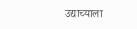उद्याच्याला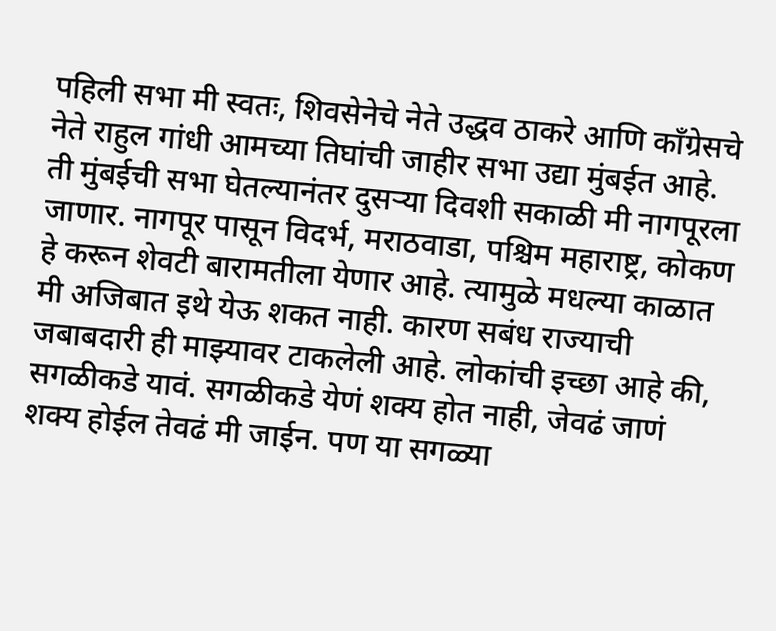पहिली सभा मी स्वतः, शिवसेनेचे नेते उद्धव ठाकरे आणि काँग्रेसचे नेते राहुल गांधी आमच्या तिघांची जाहीर सभा उद्या मुंबईत आहे. ती मुंबईची सभा घेतल्यानंतर दुसऱ्या दिवशी सकाळी मी नागपूरला जाणार. नागपूर पासून विदर्भ, मराठवाडा, पश्चिम महाराष्ट्र, कोकण हे करून शेवटी बारामतीला येणार आहे. त्यामुळे मधल्या काळात मी अजिबात इथे येऊ शकत नाही. कारण सबंध राज्याची जबाबदारी ही माझ्यावर टाकलेली आहे. लोकांची इच्छा आहे की, सगळीकडे यावं. सगळीकडे येणं शक्य होत नाही, जेवढं जाणं शक्य होईल तेवढं मी जाईन. पण या सगळ्या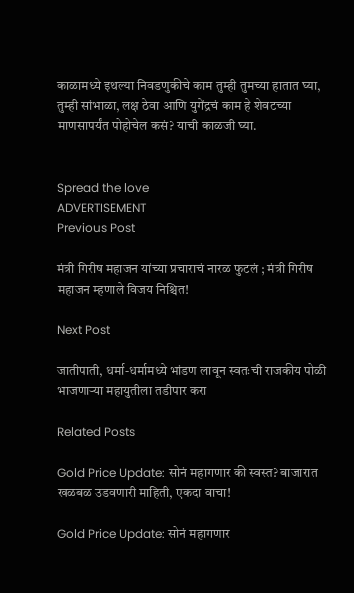काळामध्ये इथल्या निवडणुकीचे काम तुम्ही तुमच्या हातात घ्या, तुम्ही सांभाळा, लक्ष ठेवा आणि युगेंद्रचं काम हे शेवटच्या माणसापर्यंत पोहोचेल कसं? याची काळजी घ्या.


Spread the love
ADVERTISEMENT
Previous Post

मंत्री गिरीष महाजन यांच्या प्रचाराचं नारळ फुटलं ; मंत्री गिरीष महाजन म्हणाले विजय निश्चित!

Next Post

जातीपाती, धर्मा-धर्मामध्ये भांडण लावून स्वतःची राजकीय पोळी भाजणाऱ्या महायुतीला तडीपार करा

Related Posts

Gold Price Update: सोनं महागणार की स्वस्त? बाजारात खळबळ उडवणारी माहिती, एकदा वाचा!

Gold Price Update: सोनं महागणार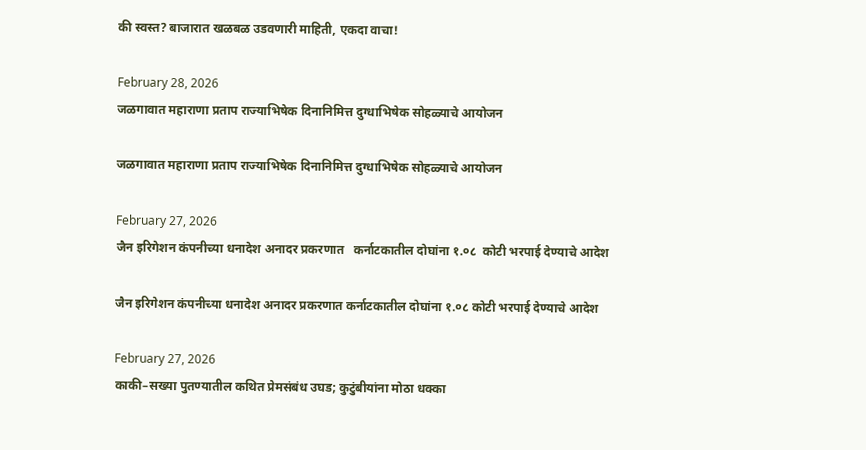की स्वस्त? बाजारात खळबळ उडवणारी माहिती, एकदा वाचा!

February 28, 2026
जळगावात महाराणा प्रताप राज्याभिषेक दिनानिमित्त दुग्धाभिषेक सोहळ्याचे आयोजन

जळगावात महाराणा प्रताप राज्याभिषेक दिनानिमित्त दुग्धाभिषेक सोहळ्याचे आयोजन

February 27, 2026
जैन इरिगेशन कंपनीच्या धनादेश अनादर प्रकरणात   कर्नाटकातील दोघांना १.०८  कोटी भरपाई देण्याचे आदेश

जैन इरिगेशन कंपनीच्या धनादेश अनादर प्रकरणात कर्नाटकातील दोघांना १.०८ कोटी भरपाई देण्याचे आदेश

February 27, 2026
काकी–सख्या पुतण्यातील कथित प्रेमसंबंध उघड; कुटुंबीयांना मोठा धक्का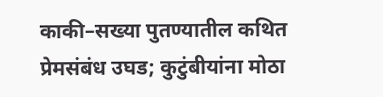काकी–सख्या पुतण्यातील कथित प्रेमसंबंध उघड; कुटुंबीयांना मोठा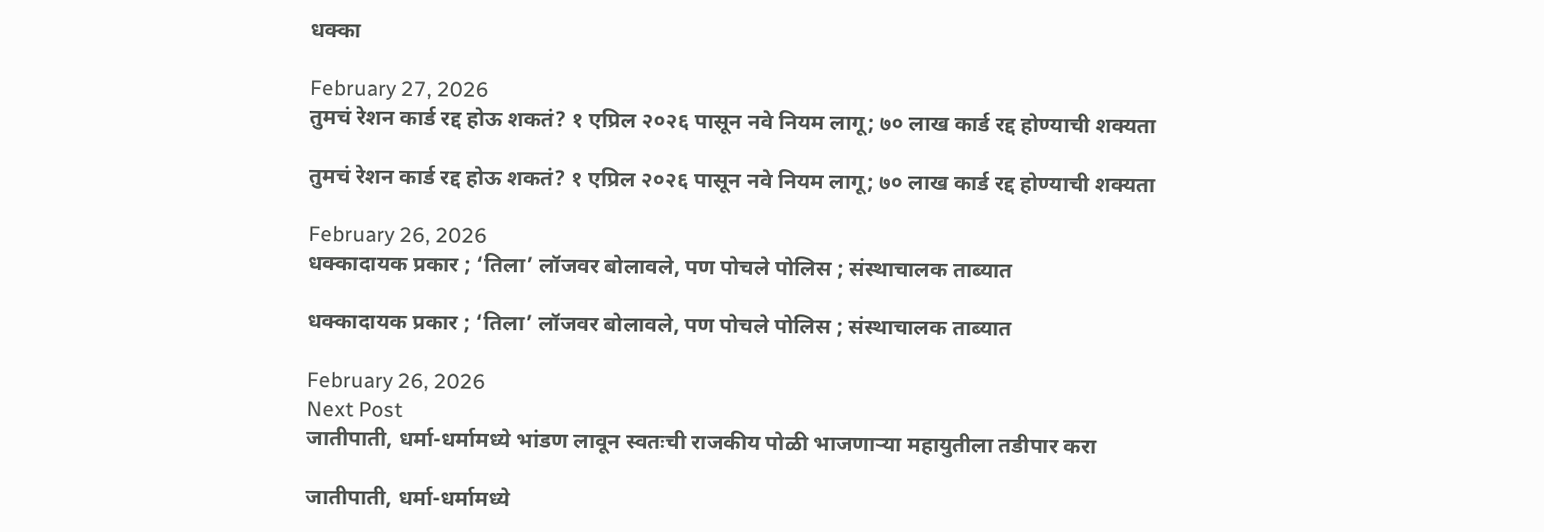धक्का

February 27, 2026
तुमचं रेशन कार्ड रद्द होऊ शकतं? १ एप्रिल २०२६ पासून नवे नियम लागू; ७० लाख कार्ड रद्द होण्याची शक्यता

तुमचं रेशन कार्ड रद्द होऊ शकतं? १ एप्रिल २०२६ पासून नवे नियम लागू; ७० लाख कार्ड रद्द होण्याची शक्यता

February 26, 2026
धक्कादायक प्रकार ; ‘तिला’ लॉजवर बोलावले, पण पोचले पोलिस ; संस्थाचालक ताब्यात

धक्कादायक प्रकार ; ‘तिला’ लॉजवर बोलावले, पण पोचले पोलिस ; संस्थाचालक ताब्यात

February 26, 2026
Next Post
जातीपाती, धर्मा-धर्मामध्ये भांडण लावून स्वतःची राजकीय पोळी भाजणाऱ्या महायुतीला तडीपार करा

जातीपाती, धर्मा-धर्मामध्ये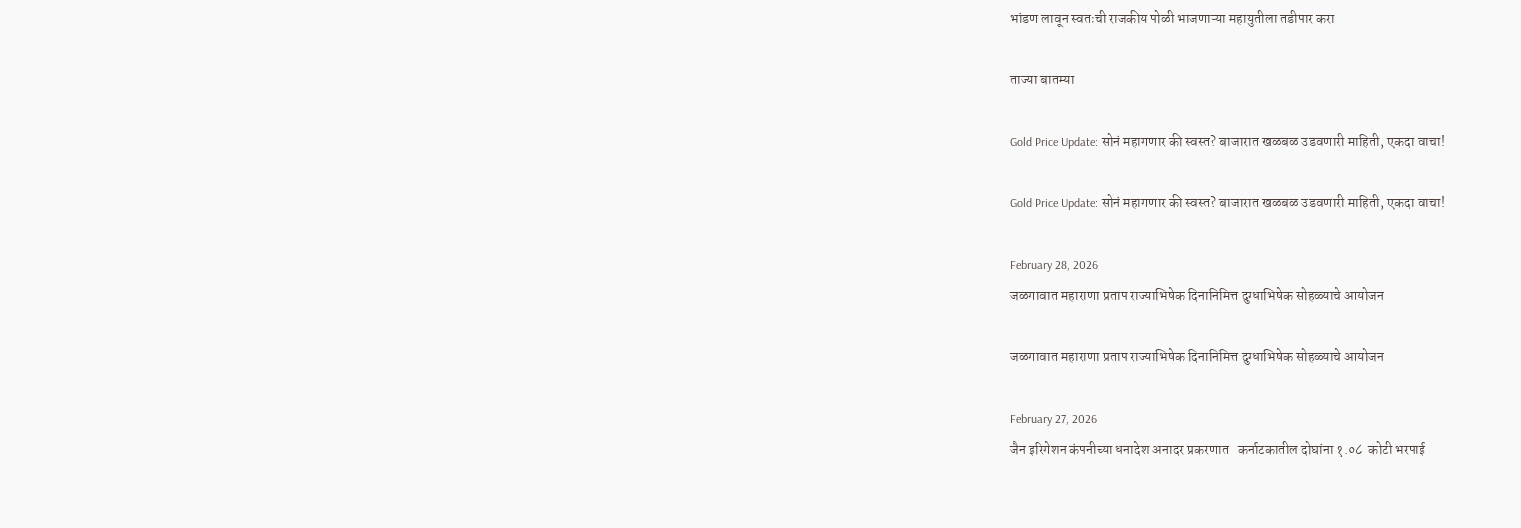भांडण लावून स्वतःची राजकीय पोळी भाजणाऱ्या महायुतीला तडीपार करा

ताज्या बातम्या

Gold Price Update: सोनं महागणार की स्वस्त? बाजारात खळबळ उडवणारी माहिती, एकदा वाचा!

Gold Price Update: सोनं महागणार की स्वस्त? बाजारात खळबळ उडवणारी माहिती, एकदा वाचा!

February 28, 2026
जळगावात महाराणा प्रताप राज्याभिषेक दिनानिमित्त दुग्धाभिषेक सोहळ्याचे आयोजन

जळगावात महाराणा प्रताप राज्याभिषेक दिनानिमित्त दुग्धाभिषेक सोहळ्याचे आयोजन

February 27, 2026
जैन इरिगेशन कंपनीच्या धनादेश अनादर प्रकरणात   कर्नाटकातील दोघांना १.०८  कोटी भरपाई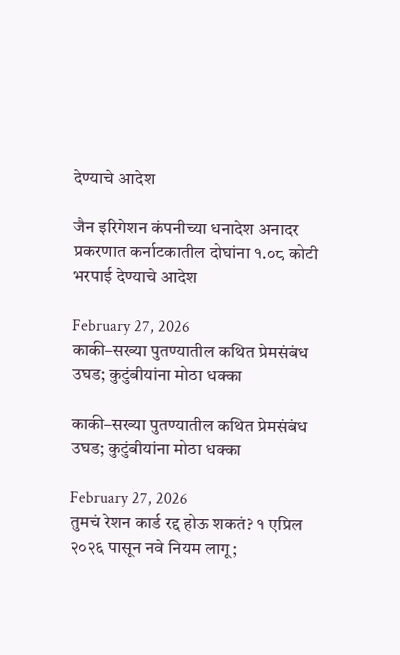देण्याचे आदेश

जैन इरिगेशन कंपनीच्या धनादेश अनादर प्रकरणात कर्नाटकातील दोघांना १.०८ कोटी भरपाई देण्याचे आदेश

February 27, 2026
काकी–सख्या पुतण्यातील कथित प्रेमसंबंध उघड; कुटुंबीयांना मोठा धक्का

काकी–सख्या पुतण्यातील कथित प्रेमसंबंध उघड; कुटुंबीयांना मोठा धक्का

February 27, 2026
तुमचं रेशन कार्ड रद्द होऊ शकतं? १ एप्रिल २०२६ पासून नवे नियम लागू;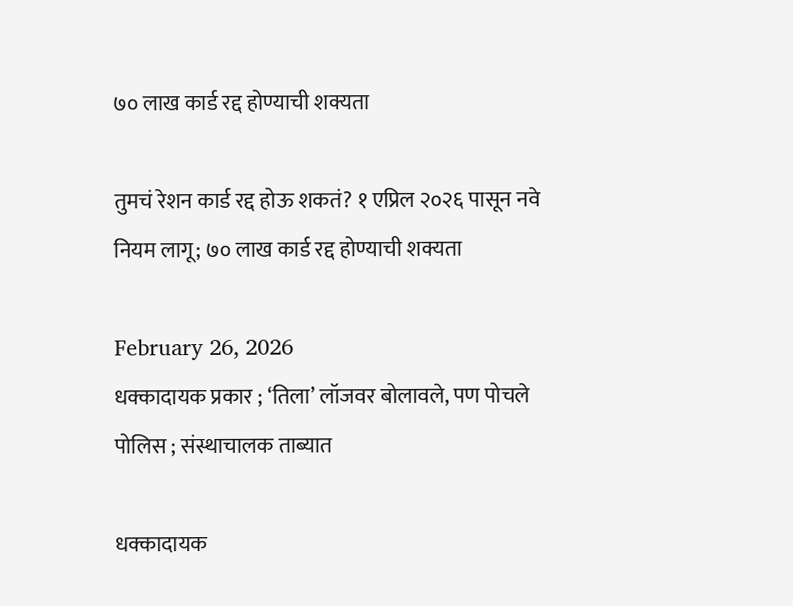७० लाख कार्ड रद्द होण्याची शक्यता

तुमचं रेशन कार्ड रद्द होऊ शकतं? १ एप्रिल २०२६ पासून नवे नियम लागू; ७० लाख कार्ड रद्द होण्याची शक्यता

February 26, 2026
धक्कादायक प्रकार ; ‘तिला’ लॉजवर बोलावले, पण पोचले पोलिस ; संस्थाचालक ताब्यात

धक्कादायक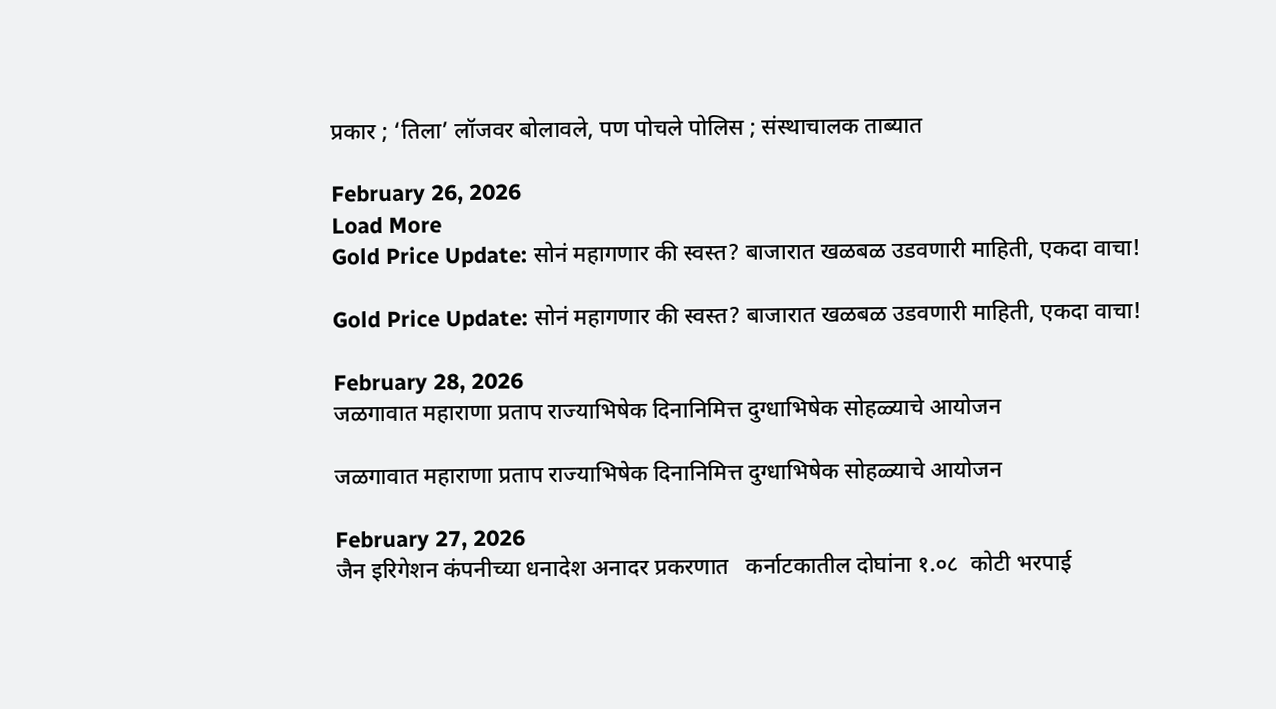प्रकार ; ‘तिला’ लॉजवर बोलावले, पण पोचले पोलिस ; संस्थाचालक ताब्यात

February 26, 2026
Load More
Gold Price Update: सोनं महागणार की स्वस्त? बाजारात खळबळ उडवणारी माहिती, एकदा वाचा!

Gold Price Update: सोनं महागणार की स्वस्त? बाजारात खळबळ उडवणारी माहिती, एकदा वाचा!

February 28, 2026
जळगावात महाराणा प्रताप राज्याभिषेक दिनानिमित्त दुग्धाभिषेक सोहळ्याचे आयोजन

जळगावात महाराणा प्रताप राज्याभिषेक दिनानिमित्त दुग्धाभिषेक सोहळ्याचे आयोजन

February 27, 2026
जैन इरिगेशन कंपनीच्या धनादेश अनादर प्रकरणात   कर्नाटकातील दोघांना १.०८  कोटी भरपाई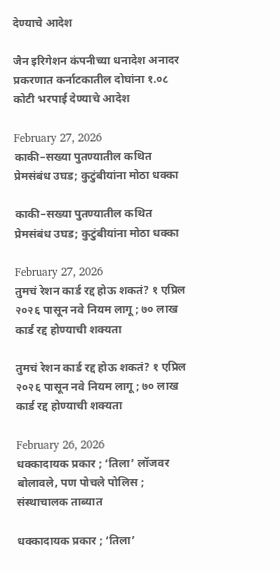देण्याचे आदेश

जैन इरिगेशन कंपनीच्या धनादेश अनादर प्रकरणात कर्नाटकातील दोघांना १.०८ कोटी भरपाई देण्याचे आदेश

February 27, 2026
काकी–सख्या पुतण्यातील कथित प्रेमसंबंध उघड; कुटुंबीयांना मोठा धक्का

काकी–सख्या पुतण्यातील कथित प्रेमसंबंध उघड; कुटुंबीयांना मोठा धक्का

February 27, 2026
तुमचं रेशन कार्ड रद्द होऊ शकतं? १ एप्रिल २०२६ पासून नवे नियम लागू; ७० लाख कार्ड रद्द होण्याची शक्यता

तुमचं रेशन कार्ड रद्द होऊ शकतं? १ एप्रिल २०२६ पासून नवे नियम लागू; ७० लाख कार्ड रद्द होण्याची शक्यता

February 26, 2026
धक्कादायक प्रकार ; ‘तिला’ लॉजवर बोलावले, पण पोचले पोलिस ; संस्थाचालक ताब्यात

धक्कादायक प्रकार ; ‘तिला’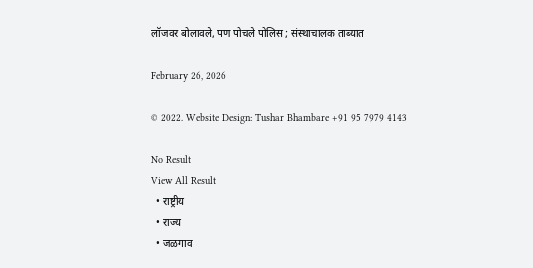लॉजवर बोलावले, पण पोचले पोलिस ; संस्थाचालक ताब्यात

February 26, 2026

© 2022. Website Design: Tushar Bhambare +91 95 7979 4143

No Result
View All Result
  • राष्ट्रीय
  • राज्य
  • जळगाव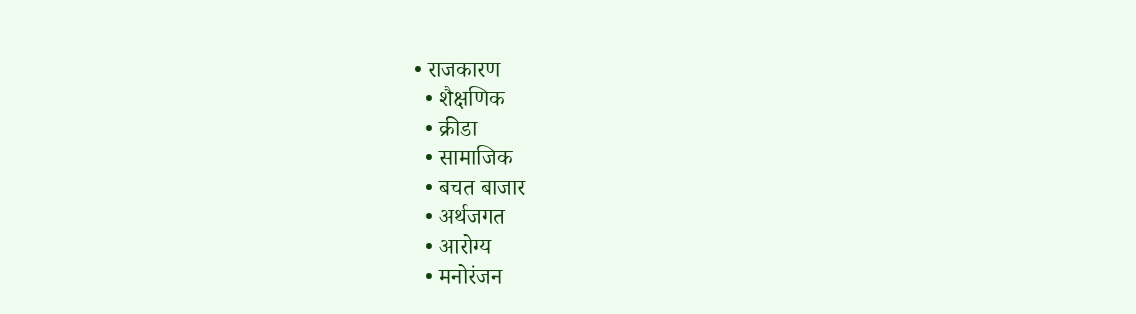• राजकारण
  • शैक्षणिक
  • क्रीडा
  • सामाजिक
  • बचत बाजार
  • अर्थजगत
  • आरोग्य
  • मनोरंजन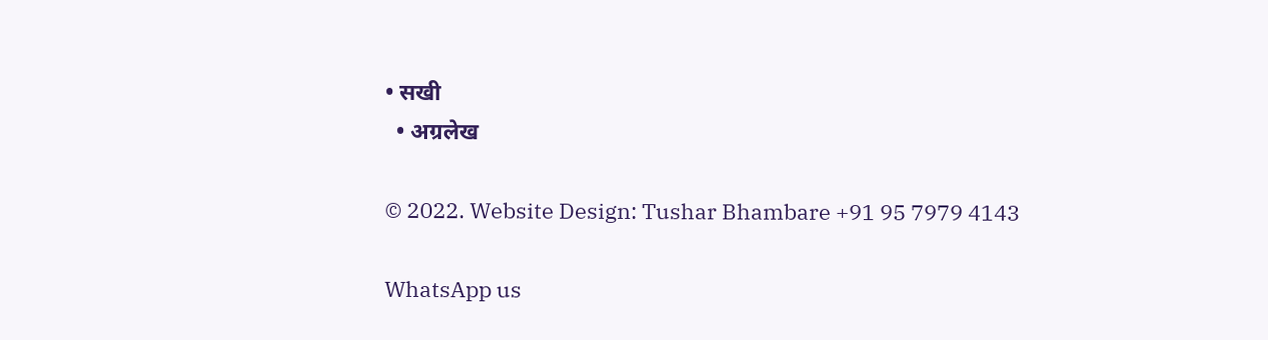• सखी
  • अग्रलेख

© 2022. Website Design: Tushar Bhambare +91 95 7979 4143

WhatsApp us